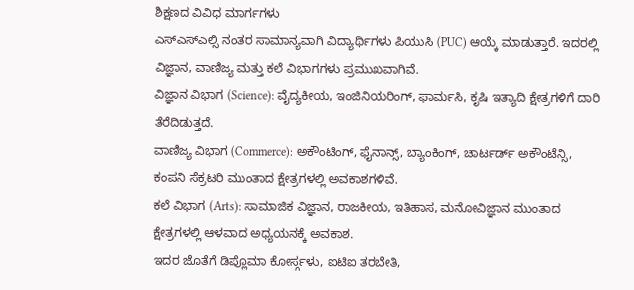ಶಿಕ್ಷಣದ ವಿವಿಧ ಮಾರ್ಗಗಳು
ಎಸ್ಎಸ್ಎಲ್ಸಿ ನಂತರ ಸಾಮಾನ್ಯವಾಗಿ ವಿದ್ಯಾರ್ಥಿಗಳು ಪಿಯುಸಿ (PUC) ಆಯ್ಕೆ ಮಾಡುತ್ತಾರೆ. ಇದರಲ್ಲಿ ವಿಜ್ಞಾನ, ವಾಣಿಜ್ಯ ಮತ್ತು ಕಲೆ ವಿಭಾಗಗಳು ಪ್ರಮುಖವಾಗಿವೆ.
ವಿಜ್ಞಾನ ವಿಭಾಗ (Science): ವೈದ್ಯಕೀಯ, ಇಂಜಿನಿಯರಿಂಗ್, ಫಾರ್ಮಸಿ, ಕೃಷಿ ಇತ್ಯಾದಿ ಕ್ಷೇತ್ರಗಳಿಗೆ ದಾರಿ ತೆರೆದಿಡುತ್ತದೆ.
ವಾಣಿಜ್ಯ ವಿಭಾಗ (Commerce): ಅಕೌಂಟಿಂಗ್, ಫೈನಾನ್ಸ್, ಬ್ಯಾಂಕಿಂಗ್, ಚಾರ್ಟರ್ಡ್ ಅಕೌಂಟೆನ್ಸಿ, ಕಂಪನಿ ಸೆಕ್ರಟರಿ ಮುಂತಾದ ಕ್ಷೇತ್ರಗಳಲ್ಲಿ ಅವಕಾಶಗಳಿವೆ.
ಕಲೆ ವಿಭಾಗ (Arts): ಸಾಮಾಜಿಕ ವಿಜ್ಞಾನ, ರಾಜಕೀಯ, ಇತಿಹಾಸ, ಮನೋವಿಜ್ಞಾನ ಮುಂತಾದ ಕ್ಷೇತ್ರಗಳಲ್ಲಿ ಆಳವಾದ ಅಧ್ಯಯನಕ್ಕೆ ಅವಕಾಶ.
ಇದರ ಜೊತೆಗೆ ಡಿಪ್ಲೊಮಾ ಕೋರ್ಸ್ಗಳು, ಐಟಿಐ ತರಬೇತಿ,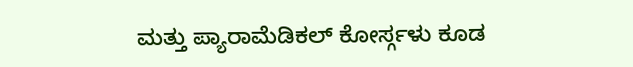ಮತ್ತು ಪ್ಯಾರಾಮೆಡಿಕಲ್ ಕೋರ್ಸ್ಗಳು ಕೂಡ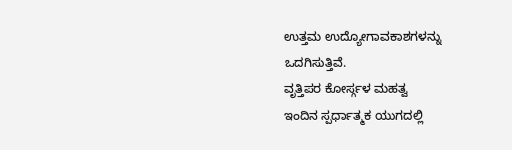ಉತ್ತಮ ಉದ್ಯೋಗಾವಕಾಶಗಳನ್ನು ಒದಗಿಸುತ್ತಿವೆ.
ವೃತ್ತಿಪರ ಕೋರ್ಸ್ಗಳ ಮಹತ್ವ
ಇಂದಿನ ಸ್ಪರ್ಧಾತ್ಮಕ ಯುಗದಲ್ಲಿ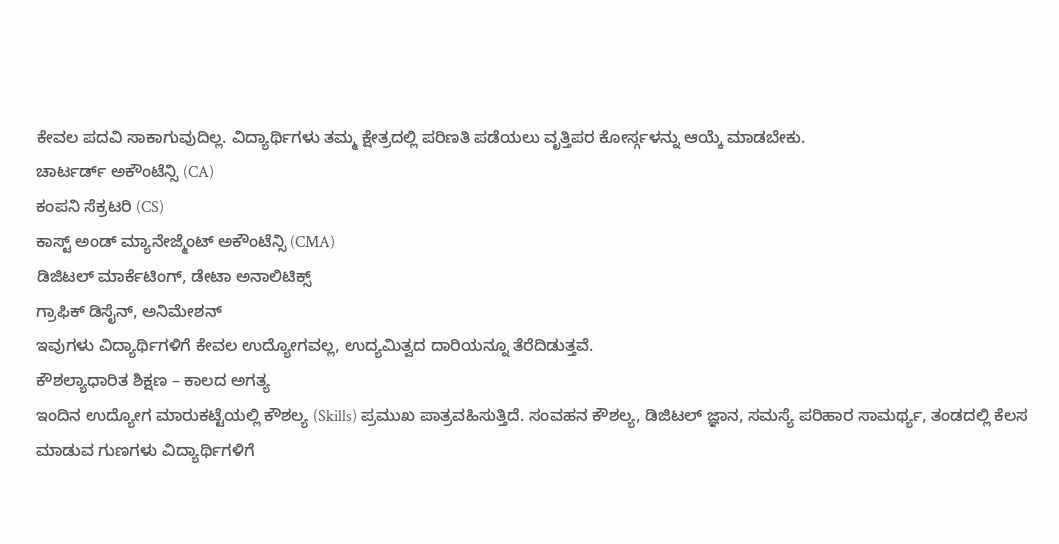ಕೇವಲ ಪದವಿ ಸಾಕಾಗುವುದಿಲ್ಲ. ವಿದ್ಯಾರ್ಥಿಗಳು ತಮ್ಮ ಕ್ಷೇತ್ರದಲ್ಲಿ ಪರಿಣತಿ ಪಡೆಯಲು ವೃತ್ತಿಪರ ಕೋರ್ಸ್ಗಳನ್ನು ಆಯ್ಕೆ ಮಾಡಬೇಕು.
ಚಾರ್ಟರ್ಡ್ ಅಕೌಂಟೆನ್ಸಿ (CA)
ಕಂಪನಿ ಸೆಕ್ರಟರಿ (CS)
ಕಾಸ್ಟ್ ಅಂಡ್ ಮ್ಯಾನೇಜ್ಮೆಂಟ್ ಅಕೌಂಟೆನ್ಸಿ (CMA)
ಡಿಜಿಟಲ್ ಮಾರ್ಕೆಟಿಂಗ್, ಡೇಟಾ ಅನಾಲಿಟಿಕ್ಸ್
ಗ್ರಾಫಿಕ್ ಡಿಸೈನ್, ಅನಿಮೇಶನ್
ಇವುಗಳು ವಿದ್ಯಾರ್ಥಿಗಳಿಗೆ ಕೇವಲ ಉದ್ಯೋಗವಲ್ಲ, ಉದ್ಯಮಿತ್ವದ ದಾರಿಯನ್ನೂ ತೆರೆದಿಡುತ್ತವೆ.
ಕೌಶಲ್ಯಾಧಾರಿತ ಶಿಕ್ಷಣ – ಕಾಲದ ಅಗತ್ಯ
ಇಂದಿನ ಉದ್ಯೋಗ ಮಾರುಕಟ್ಟೆಯಲ್ಲಿ ಕೌಶಲ್ಯ (Skills) ಪ್ರಮುಖ ಪಾತ್ರವಹಿಸುತ್ತಿದೆ. ಸಂವಹನ ಕೌಶಲ್ಯ, ಡಿಜಿಟಲ್ ಜ್ಞಾನ, ಸಮಸ್ಯೆ ಪರಿಹಾರ ಸಾಮರ್ಥ್ಯ, ತಂಡದಲ್ಲಿ ಕೆಲಸ ಮಾಡುವ ಗುಣಗಳು ವಿದ್ಯಾರ್ಥಿಗಳಿಗೆ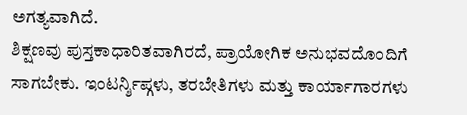ಅಗತ್ಯವಾಗಿದೆ.
ಶಿಕ್ಷಣವು ಪುಸ್ತಕಾಧಾರಿತವಾಗಿರದೆ, ಪ್ರಾಯೋಗಿಕ ಅನುಭವದೊಂದಿಗೆ ಸಾಗಬೇಕು. ಇಂಟರ್ನ್ಶಿಪ್ಗಳು, ತರಬೇತಿಗಳು ಮತ್ತು ಕಾರ್ಯಾಗಾರಗಳು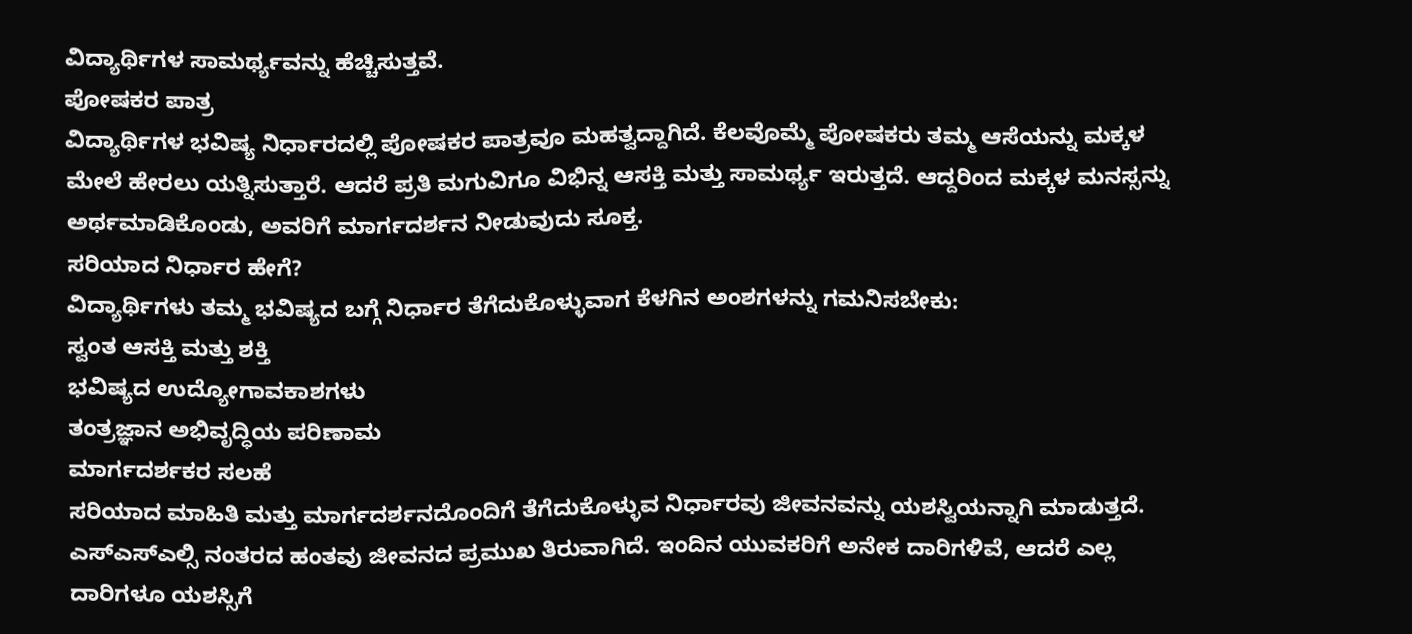ವಿದ್ಯಾರ್ಥಿಗಳ ಸಾಮರ್ಥ್ಯವನ್ನು ಹೆಚ್ಚಿಸುತ್ತವೆ.
ಪೋಷಕರ ಪಾತ್ರ
ವಿದ್ಯಾರ್ಥಿಗಳ ಭವಿಷ್ಯ ನಿರ್ಧಾರದಲ್ಲಿ ಪೋಷಕರ ಪಾತ್ರವೂ ಮಹತ್ವದ್ದಾಗಿದೆ. ಕೆಲವೊಮ್ಮೆ ಪೋಷಕರು ತಮ್ಮ ಆಸೆಯನ್ನು ಮಕ್ಕಳ ಮೇಲೆ ಹೇರಲು ಯತ್ನಿಸುತ್ತಾರೆ. ಆದರೆ ಪ್ರತಿ ಮಗುವಿಗೂ ವಿಭಿನ್ನ ಆಸಕ್ತಿ ಮತ್ತು ಸಾಮರ್ಥ್ಯ ಇರುತ್ತದೆ. ಆದ್ದರಿಂದ ಮಕ್ಕಳ ಮನಸ್ಸನ್ನು ಅರ್ಥಮಾಡಿಕೊಂಡು, ಅವರಿಗೆ ಮಾರ್ಗದರ್ಶನ ನೀಡುವುದು ಸೂಕ್ತ.
ಸರಿಯಾದ ನಿರ್ಧಾರ ಹೇಗೆ?
ವಿದ್ಯಾರ್ಥಿಗಳು ತಮ್ಮ ಭವಿಷ್ಯದ ಬಗ್ಗೆ ನಿರ್ಧಾರ ತೆಗೆದುಕೊಳ್ಳುವಾಗ ಕೆಳಗಿನ ಅಂಶಗಳನ್ನು ಗಮನಿಸಬೇಕು:
ಸ್ವಂತ ಆಸಕ್ತಿ ಮತ್ತು ಶಕ್ತಿ
ಭವಿಷ್ಯದ ಉದ್ಯೋಗಾವಕಾಶಗಳು
ತಂತ್ರಜ್ಞಾನ ಅಭಿವೃದ್ಧಿಯ ಪರಿಣಾಮ
ಮಾರ್ಗದರ್ಶಕರ ಸಲಹೆ
ಸರಿಯಾದ ಮಾಹಿತಿ ಮತ್ತು ಮಾರ್ಗದರ್ಶನದೊಂದಿಗೆ ತೆಗೆದುಕೊಳ್ಳುವ ನಿರ್ಧಾರವು ಜೀವನವನ್ನು ಯಶಸ್ವಿಯನ್ನಾಗಿ ಮಾಡುತ್ತದೆ.
ಎಸ್ಎಸ್ಎಲ್ಸಿ ನಂತರದ ಹಂತವು ಜೀವನದ ಪ್ರಮುಖ ತಿರುವಾಗಿದೆ. ಇಂದಿನ ಯುವಕರಿಗೆ ಅನೇಕ ದಾರಿಗಳಿವೆ, ಆದರೆ ಎಲ್ಲ ದಾರಿಗಳೂ ಯಶಸ್ಸಿಗೆ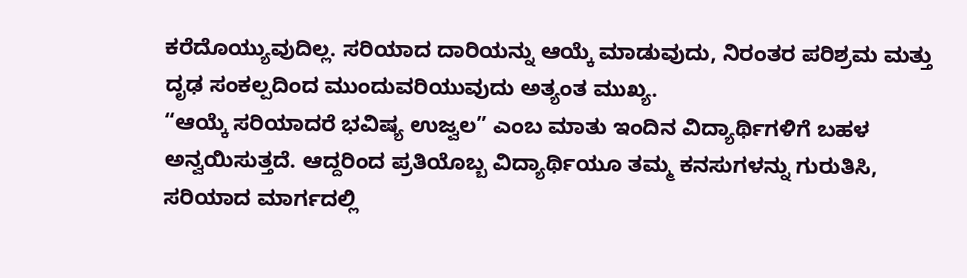ಕರೆದೊಯ್ಯುವುದಿಲ್ಲ. ಸರಿಯಾದ ದಾರಿಯನ್ನು ಆಯ್ಕೆ ಮಾಡುವುದು, ನಿರಂತರ ಪರಿಶ್ರಮ ಮತ್ತು ದೃಢ ಸಂಕಲ್ಪದಿಂದ ಮುಂದುವರಿಯುವುದು ಅತ್ಯಂತ ಮುಖ್ಯ.
“ಆಯ್ಕೆ ಸರಿಯಾದರೆ ಭವಿಷ್ಯ ಉಜ್ವಲ” ಎಂಬ ಮಾತು ಇಂದಿನ ವಿದ್ಯಾರ್ಥಿಗಳಿಗೆ ಬಹಳ ಅನ್ವಯಿಸುತ್ತದೆ. ಆದ್ದರಿಂದ ಪ್ರತಿಯೊಬ್ಬ ವಿದ್ಯಾರ್ಥಿಯೂ ತಮ್ಮ ಕನಸುಗಳನ್ನು ಗುರುತಿಸಿ, ಸರಿಯಾದ ಮಾರ್ಗದಲ್ಲಿ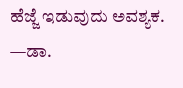ಹೆಜ್ಜೆ ಇಡುವುದು ಅವಶ್ಯಕ.
—ಡಾ.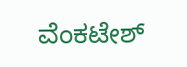ವೆಂಕಟೇಶ್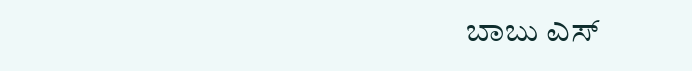ಬಾಬು ಎಸ್